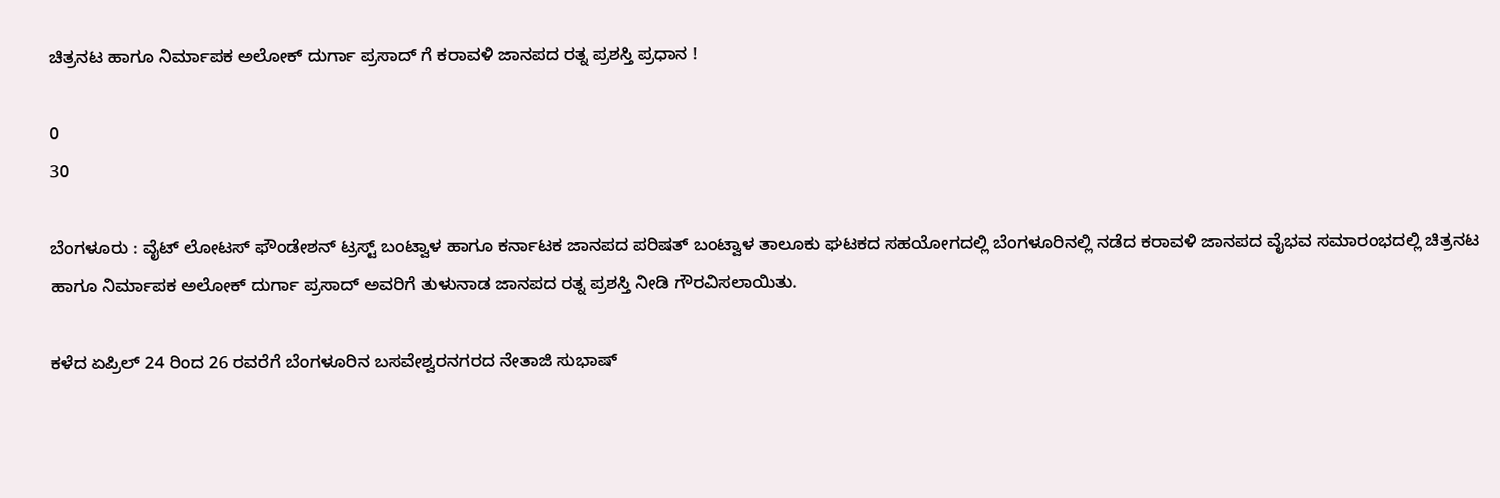ಚಿತ್ರನಟ ಹಾಗೂ ನಿರ್ಮಾಪಕ ಅಲೋಕ್ ದುರ್ಗಾ ಪ್ರಸಾದ್ ಗೆ ಕರಾವಳಿ ಜಾನಪದ ರತ್ನ ಪ್ರಶಸ್ತಿ ಪ್ರಧಾನ !

0
30

ಬೆಂಗಳೂರು : ವೈಟ್ ಲೋಟಸ್ ಫೌಂಡೇಶನ್ ಟ್ರಸ್ಟ್ ಬಂಟ್ವಾಳ ಹಾಗೂ ಕರ್ನಾಟಕ ಜಾನಪದ ಪರಿಷತ್ ಬಂಟ್ವಾಳ ತಾಲೂಕು ಘಟಕದ ಸಹಯೋಗದಲ್ಲಿ ಬೆಂಗಳೂರಿನಲ್ಲಿ ನಡೆದ ಕರಾವಳಿ ಜಾನಪದ ವೈಭವ ಸಮಾರಂಭದಲ್ಲಿ ಚಿತ್ರನಟ ಹಾಗೂ ನಿರ್ಮಾಪಕ ಅಲೋಕ್ ದುರ್ಗಾ ಪ್ರಸಾದ್ ಅವರಿಗೆ ತುಳುನಾಡ ಜಾನಪದ ರತ್ನ ಪ್ರಶಸ್ತಿ ನೀಡಿ ಗೌರವಿಸಲಾಯಿತು.

ಕಳೆದ ಏಪ್ರಿಲ್ 24 ರಿಂದ 26 ರವರೆಗೆ ಬೆಂಗಳೂರಿನ ಬಸವೇಶ್ವರನಗರದ ನೇತಾಜಿ ಸುಭಾಷ್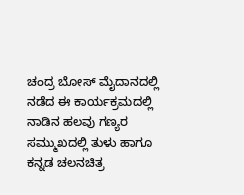ಚಂದ್ರ ಬೋಸ್ ಮೈದಾನದಲ್ಲಿ ನಡೆದ ಈ ಕಾರ್ಯಕ್ರಮದಲ್ಲಿ ನಾಡಿನ ಹಲವು ಗಣ್ಯರ ಸಮ್ಮುಖದಲ್ಲಿ ತುಳು ಹಾಗೂ ಕನ್ನಡ ಚಲನಚಿತ್ರ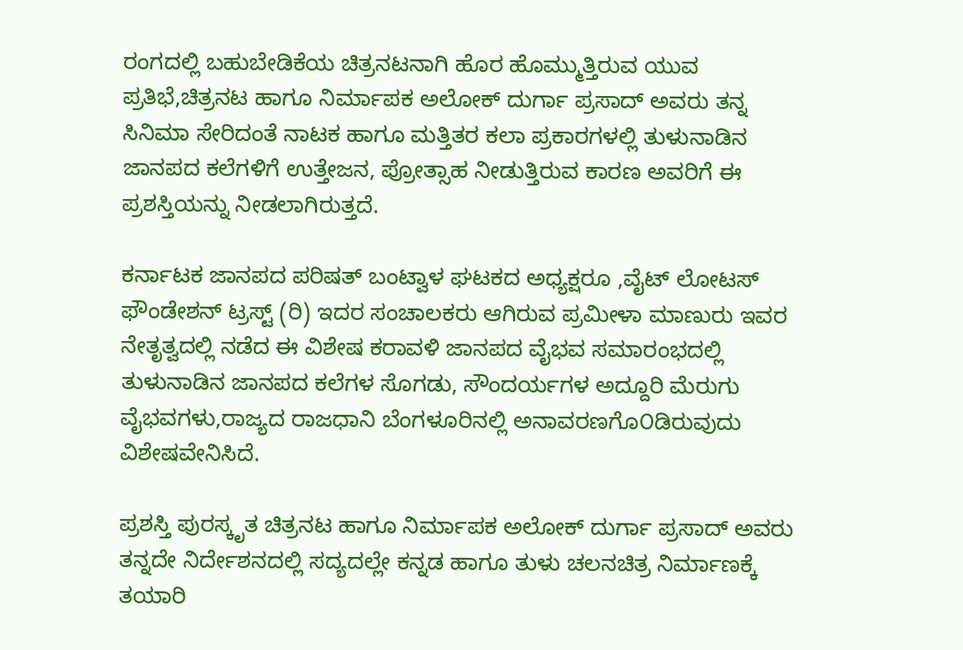ರಂಗದಲ್ಲಿ ಬಹುಬೇಡಿಕೆಯ ಚಿತ್ರನಟನಾಗಿ ಹೊರ ಹೊಮ್ಮುತ್ತಿರುವ ಯುವ ಪ್ರತಿಭೆ,ಚಿತ್ರನಟ ಹಾಗೂ ನಿರ್ಮಾಪಕ ಅಲೋಕ್ ದುರ್ಗಾ ಪ್ರಸಾದ್ ಅವರು ತನ್ನ ಸಿನಿಮಾ ಸೇರಿದಂತೆ ನಾಟಕ ಹಾಗೂ ಮತ್ತಿತರ ಕಲಾ ಪ್ರಕಾರಗಳಲ್ಲಿ ತುಳುನಾಡಿನ ಜಾನಪದ ಕಲೆಗಳಿಗೆ ಉತ್ತೇಜನ, ಪ್ರೋತ್ಸಾಹ ನೀಡುತ್ತಿರುವ ಕಾರಣ ಅವರಿಗೆ ಈ ಪ್ರಶಸ್ತಿಯನ್ನು ನೀಡಲಾಗಿರುತ್ತದೆ.

ಕರ್ನಾಟಕ ಜಾನಪದ ಪರಿಷತ್ ಬಂಟ್ವಾಳ ಘಟಕದ ಅಧ್ಯಕ್ಷರೂ ,ವೈಟ್ ಲೋಟಸ್ ಫೌಂಡೇಶನ್ ಟ್ರಸ್ಟ್ (ರಿ) ಇದರ ಸಂಚಾಲಕರು ಆಗಿರುವ ಪ್ರಮೀಳಾ ಮಾಣುರು ಇವರ ನೇತೃತ್ವದಲ್ಲಿ ನಡೆದ ಈ ವಿಶೇಷ ಕರಾವಳಿ ಜಾನಪದ ವೈಭವ ಸಮಾರಂಭದಲ್ಲಿ ತುಳುನಾಡಿನ ಜಾನಪದ ಕಲೆಗಳ ಸೊಗಡು, ಸೌಂದರ್ಯಗಳ ಅದ್ದೂರಿ ಮೆರುಗು ವೈಭವಗಳು,ರಾಜ್ಯದ ರಾಜಧಾನಿ ಬೆಂಗಳೂರಿನಲ್ಲಿ ಅನಾವರಣಗೊ೦ಡಿರುವುದು ವಿಶೇಷವೇನಿಸಿದೆ.

ಪ್ರಶಸ್ತಿ ಪುರಸ್ಕೃತ ಚಿತ್ರನಟ ಹಾಗೂ ನಿರ್ಮಾಪಕ ಅಲೋಕ್ ದುರ್ಗಾ ಪ್ರಸಾದ್ ಅವರು ತನ್ನದೇ ನಿರ್ದೇಶನದಲ್ಲಿ ಸದ್ಯದಲ್ಲೇ ಕನ್ನಡ ಹಾಗೂ ತುಳು ಚಲನಚಿತ್ರ ನಿರ್ಮಾಣಕ್ಕೆ ತಯಾರಿ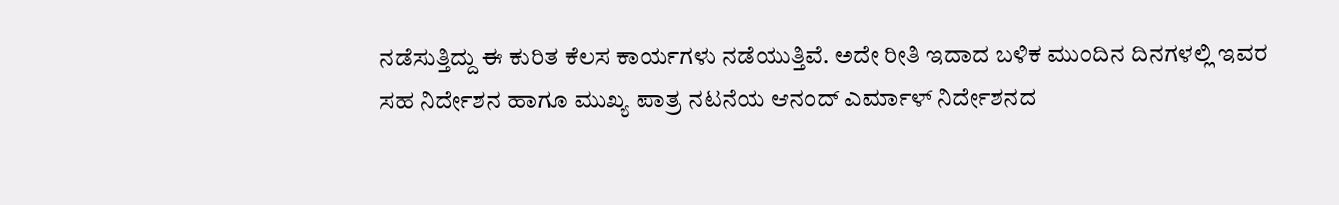ನಡೆಸುತ್ತಿದ್ದು ಈ ಕುರಿತ ಕೆಲಸ ಕಾರ್ಯಗಳು ನಡೆಯುತ್ತಿವೆ. ಅದೇ ರೀತಿ ಇದಾದ ಬಳಿಕ ಮುಂದಿನ ದಿನಗಳಲ್ಲಿ ಇವರ ಸಹ ನಿರ್ದೇಶನ ಹಾಗೂ ಮುಖ್ಯ ಪಾತ್ರ ನಟನೆಯ ಆನಂದ್ ಎರ್ಮಾಳ್ ನಿರ್ದೇಶನದ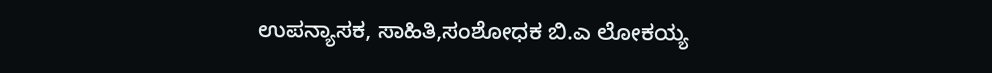ಉಪನ್ಯಾಸಕ, ಸಾಹಿತಿ,ಸಂಶೋಧಕ ಬಿ.ಎ ಲೋಕಯ್ಯ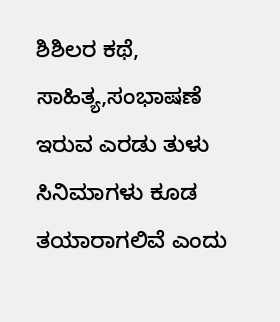ಶಿಶಿಲರ ಕಥೆ, ಸಾಹಿತ್ಯ,ಸಂಭಾಷಣೆ ಇರುವ ಎರಡು ತುಳು ಸಿನಿಮಾಗಳು ಕೂಡ ತಯಾರಾಗಲಿವೆ ಎಂದು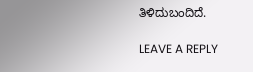ತಿಳಿದುಬಂದಿದೆ.

LEAVE A REPLY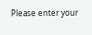Please enter your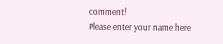comment!
Please enter your name here